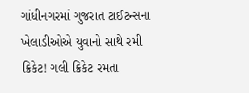ગાંધીનગરમાં ગુજરાત ટાઈટન્સના ખેલાડીઓએ યુવાનો સાથે રમી ક્રિકેટ! ગલી ક્રિકેટ રમતા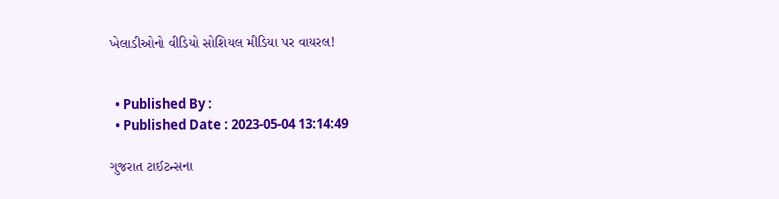ખેલાડીઓનો વીડિયો સોશિયલ મીડિયા પર વાયરલ!


  • Published By :
  • Published Date : 2023-05-04 13:14:49

ગુજરાત ટાઈટન્સના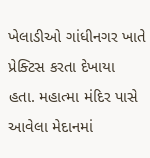ખેલાડીઓ ગાંધીનગર ખાતે પ્રેક્ટિસ કરતા દેખાયા હતા. મહાત્મા મંદિર પાસે આવેલા મેદાનમાં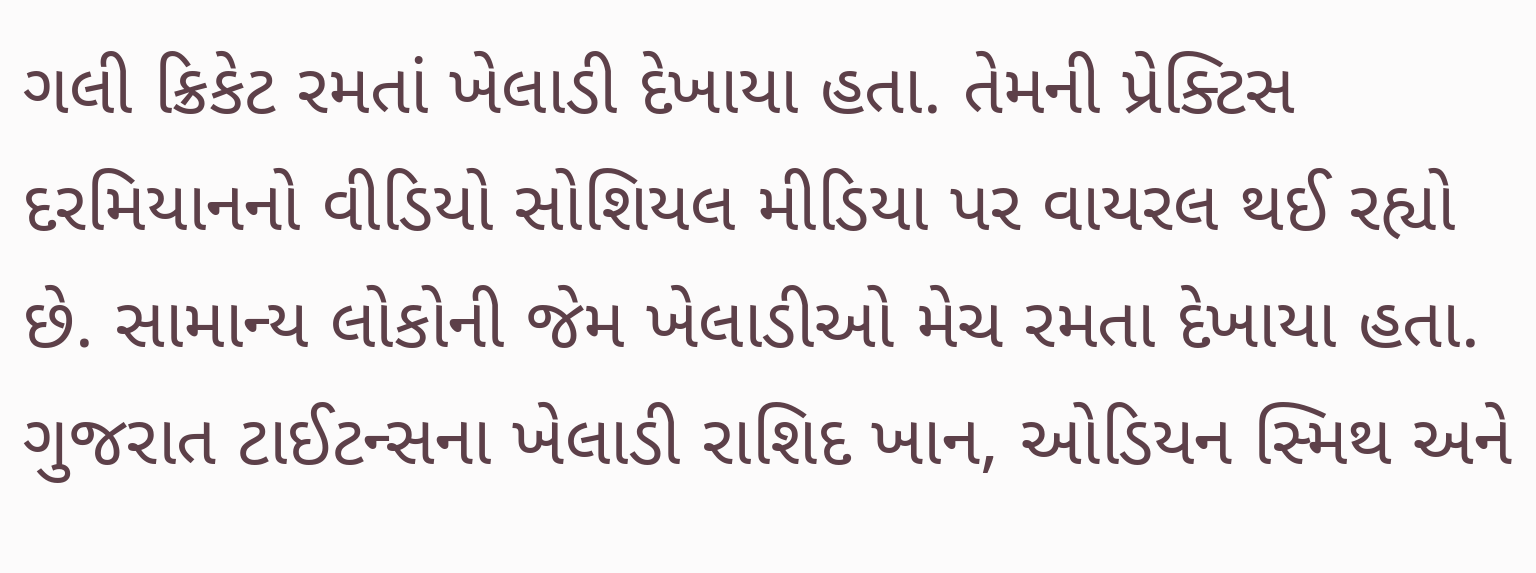ગલી ક્રિકેટ રમતાં ખેલાડી દેખાયા હતા. તેમની પ્રેક્ટિસ દરમિયાનનો વીડિયો સોશિયલ મીડિયા પર વાયરલ થઈ રહ્યો છે. સામાન્ય લોકોની જેમ ખેલાડીઓ મેચ રમતા દેખાયા હતા. ગુજરાત ટાઈટન્સના ખેલાડી રાશિદ ખાન, ઓડિયન સ્મિથ અને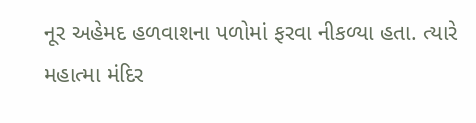નૂર અહેમદ હળવાશના પળોમાં ફરવા નીકળ્યા હતા. ત્યારે મહાત્મા મંદિર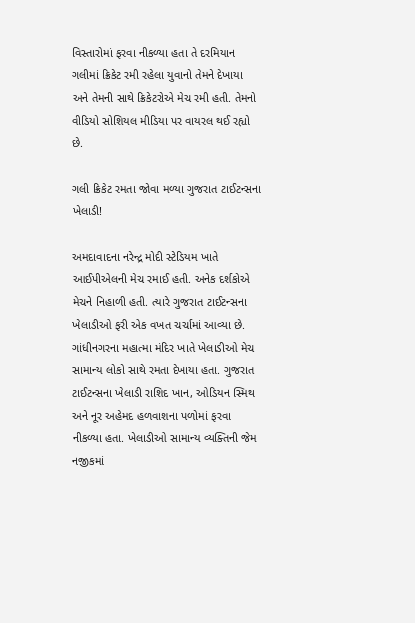વિસ્તારોમાં ફરવા નીકળ્યા હતા તે દરમિયાન ગલીમાં ક્રિકેટ રમી રહેલા યુવાનો તેમને દેખાયા અને તેમની સાથે ક્રિકેટરોએ મેચ રમી હતી. તેમનો વીડિયો સોશિયલ મીડિયા પર વાયરલ થઈ રહ્યો છે.

ગલી ક્રિકેટ રમતા જોવા મળ્યા ગુજરાત ટાઈટન્સના ખેલાડી!

અમદાવાદના નરેન્દ્ર મોદી સ્ટેડિયમ ખાતે આઈપીએલની મેચ રમાઈ હતી. અનેક દર્શકોએ મેચને નિહાળી હતી. ત્યારે ગુજરાત ટાઈટન્સના ખેલાડીઓ ફરી એક વખત ચર્ચામાં આવ્યા છે. ગાંધીનગરના મહાત્મા મંદિર ખાતે ખેલાડીઓ મેચ સામાન્ય લોકો સાથે રમતા દેખાયા હતા. ગુજરાત ટાઈટન્સના ખેલાડી રાશિદ ખાન, ઓડિયન સ્મિથ અને નૂર અહેમદ હળવાશના પળોમાં ફરવા નીકળ્યા હતા. ખેલાડીઓ સામાન્ય વ્યક્તિની જેમ નજીકમાં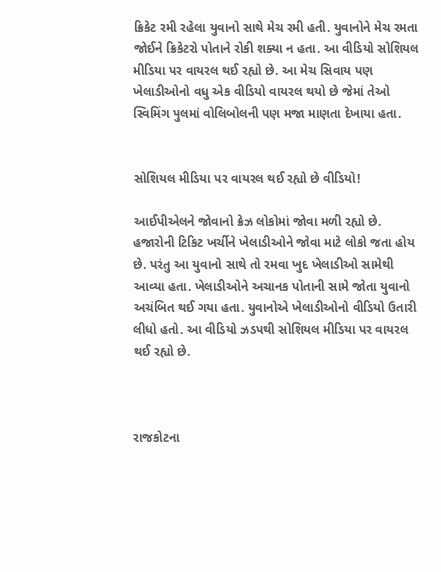ક્રિકેટ રમી રહેલા યુવાનો સાથે મેચ રમી હતી. યુવાનોને મેચ રમતા જોઈને ક્રિકેટરો પોતાને રોકી શક્યા ન હતા. આ વીડિયો સોશિયલ મીડિયા પર વાયરલ થઈ રહ્યો છે. આ મેચ સિવાય પણ ખેલાડીઓનો વધુ એક વીડિયો વાયરલ થયો છે જેમાં તેઓ સ્વિમિંગ પુલમાં વોલિબોલની પણ મજા માણતા દેખાયા હતા.


સોશિયલ મીડિયા પર વાયરલ થઈ રહ્યો છે વીડિયો!

આઈપીએલને જોવાનો ક્રેઝ લોકોમાં જોવા મળી રહ્યો છે. હજારોની ટિકિટ ખર્ચીને ખેલાડીઓને જોવા માટે લોકો જતા હોય છે. પરંતુ આ યુવાનો સાથે તો રમવા ખુદ ખેલાડીઓ સામેથી આવ્યા હતા. ખેલાડીઓને અચાનક પોતાની સામે જોતા યુવાનો અચંબિત થઈ ગયા હતા. યુવાનોએ ખેલાડીઓનો વીડિયો ઉતારી લીધો હતો. આ વીડિયો ઝડપથી સોશિયલ મીડિયા પર વાયરલ થઈ રહ્યો છે.



રાજકોટના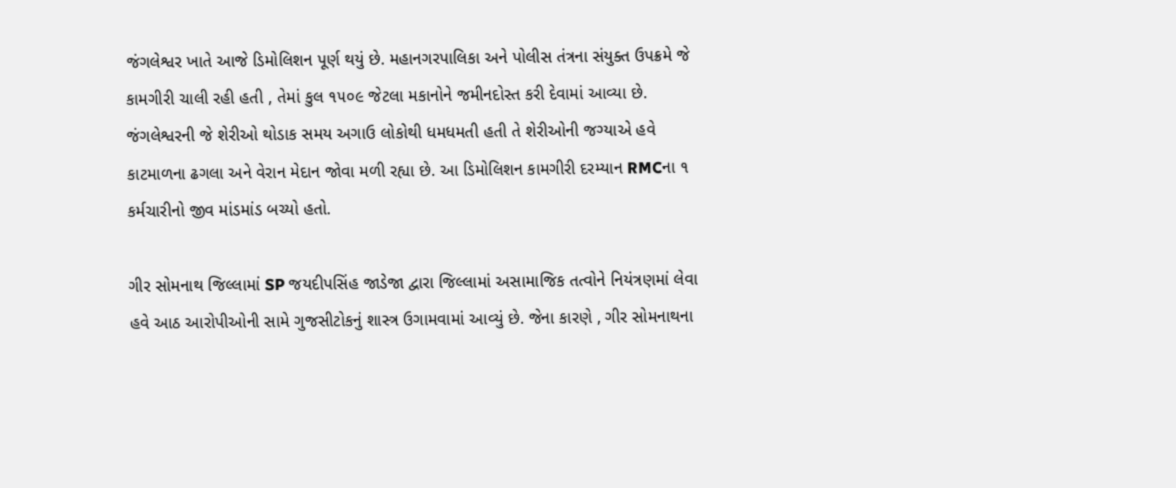જંગલેશ્વર ખાતે આજે ડિમોલિશન પૂર્ણ થયું છે. મહાનગરપાલિકા અને પોલીસ તંત્રના સંયુક્ત ઉપક્રમે જે કામગીરી ચાલી રહી હતી , તેમાં કુલ ૧૫૦૯ જેટલા મકાનોને જમીનદોસ્ત કરી દેવામાં આવ્યા છે. જંગલેશ્વરની જે શેરીઓ થોડાક સમય અગાઉ લોકોથી ધમધમતી હતી તે શેરીઓની જગ્યાએ હવે કાટમાળના ઢગલા અને વેરાન મેદાન જોવા મળી રહ્યા છે. આ ડિમોલિશન કામગીરી દરમ્યાન RMCના ૧ કર્મચારીનો જીવ માંડમાંડ બચ્યો હતો.

ગીર સોમનાથ જિલ્લામાં SP જયદીપસિંહ જાડેજા દ્વારા જિલ્લામાં અસામાજિક તત્વોને નિયંત્રણમાં લેવા હવે આઠ આરોપીઓની સામે ગુજસીટોકનું શાસ્ત્ર ઉગામવામાં આવ્યું છે. જેના કારણે , ગીર સોમનાથના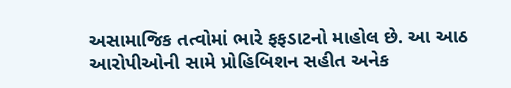અસામાજિક તત્વોમાં ભારે ફફડાટનો માહોલ છે. આ આઠ આરોપીઓની સામે પ્રોહિબિશન સહીત અનેક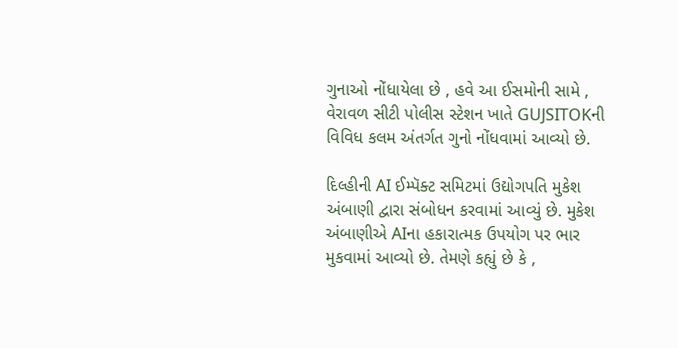ગુનાઓ નોંધાયેલા છે , હવે આ ઈસમોની સામે , વેરાવળ સીટી પોલીસ સ્ટેશન ખાતે GUJSITOKની વિવિધ કલમ અંતર્ગત ગુનો નોંધવામાં આવ્યો છે.

દિલ્હીની AI ઈમ્પૅક્ટ સમિટમાં ઉદ્યોગપતિ મુકેશ અંબાણી દ્વારા સંબોધન કરવામાં આવ્યું છે. મુકેશ અંબાણીએ AIના હકારાત્મક ઉપયોગ પર ભાર મુકવામાં આવ્યો છે. તેમણે કહ્યું છે કે ,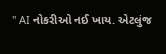" AI નોકરીઓ નઈ ખાય. એટલુંજ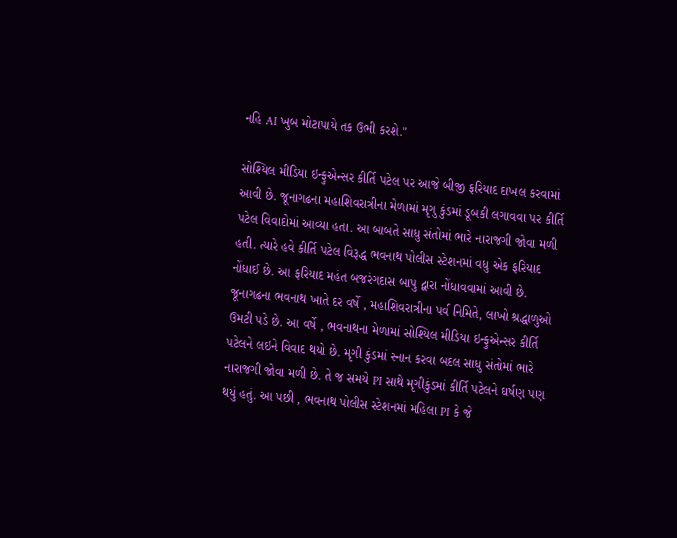નહિ AI ખુબ મોટાપાયે તક ઉભી કરશે."

સોશ્યિલ મીડિયા ઇન્ફુએન્સર કીર્તિ પટેલ પર આજે બીજી ફરિયાદ દાખલ કરવામાં આવી છે. જૂનાગઢના મહાશિવરાત્રીના મેળામાં મૃગુ કુંડમાં ડૂબકી લગાવવા પર કીર્તિ પટેલ વિવાદોમાં આવ્યા હતા. આ બાબતે સાધુ સંતોમાં ભારે નારાજગી જોવા મળી હતી. ત્યારે હવે કીર્તિ પટેલ વિરૂદ્ધ ભવનાથ પોલીસ સ્ટેશનમાં વધુ એક ફરિયાદ નોંધાઈ છે. આ ફરિયાદ મહંત બજરંગદાસ બાપુ દ્વારા નોંધાવવામાં આવી છે. જૂનાગઢના ભવનાથ ખાતે દર વર્ષે , મહાશિવરાત્રીના પર્વ નિમિતે, લાખો શ્રદ્ધાળુઓ ઉમટી પડે છે. આ વર્ષે , ભવનાથના મેળામાં સોશ્યિલ મીડિયા ઇન્ફુએન્સર કીર્તિ પટેલને લઇને વિવાદ થયો છે. મૃગી કુંડમાં સ્નાન કરવા બદલ સાધુ સંતોમાં ભારે નારાજગી જોવા મળી છે. તે જ સમયે PI સાથે મૃગીકુંડમાં કીર્તિ પટેલને ઘર્ષણ પણ થયું હતું. આ પછી , ભવનાથ પોલીસ સ્ટેશનમાં મહિલા PI કે જે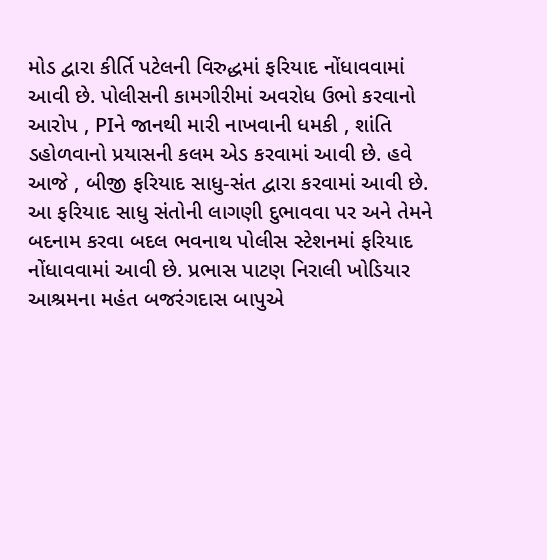મોડ દ્વારા કીર્તિ પટેલની વિરુદ્ધમાં ફરિયાદ નોંધાવવામાં આવી છે. પોલીસની કામગીરીમાં અવરોધ ઉભો કરવાનો આરોપ , PIને જાનથી મારી નાખવાની ધમકી , શાંતિ ડહોળવાનો પ્રયાસની કલમ એડ કરવામાં આવી છે. હવે આજે , બીજી ફરિયાદ સાધુ-સંત દ્વારા કરવામાં આવી છે. આ ફરિયાદ સાધુ સંતોની લાગણી દુભાવવા પર અને તેમને બદનામ કરવા બદલ ભવનાથ પોલીસ સ્ટેશનમાં ફરિયાદ નોંધાવવામાં આવી છે. પ્રભાસ પાટણ નિરાલી ખોડિયાર આશ્રમના મહંત બજરંગદાસ બાપુએ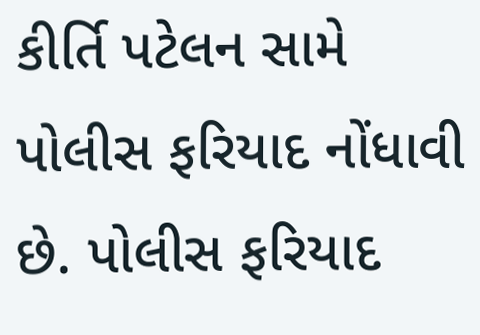કીર્તિ પટેલન સામે પોલીસ ફરિયાદ નોંધાવી છે. પોલીસ ફરિયાદ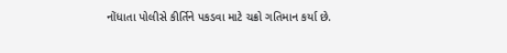નોંધાતા પોલીસે કીર્તિને પકડવા માટે ચક્રો ગતિમાન કર્યા છે.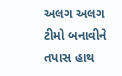અલગ અલગ ટીમો બનાવીને તપાસ હાથ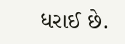ધરાઈ છે.